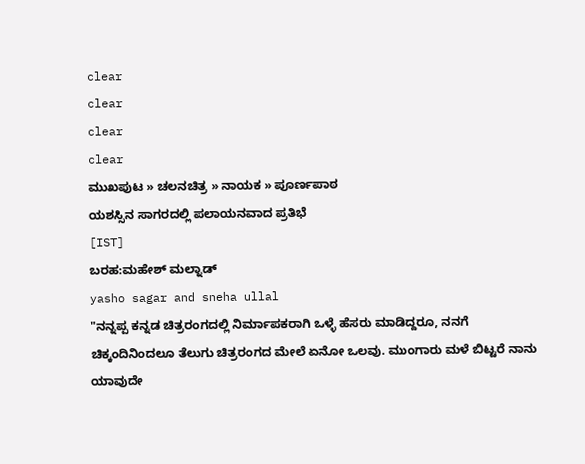clear
clear
clear
clear
ಮುಖಪುಟ » ಚಲನಚಿತ್ರ » ನಾಯಕ » ಪೂರ್ಣಪಾಠ
ಯಶಸ್ಸಿನ ಸಾಗರದಲ್ಲಿ ಪಲಾಯನವಾದ ಪ್ರತಿಭೆ
[IST]
ಬರಹ:ಮಹೇಶ್ ಮಲ್ನಾಡ್
yasho sagar and sneha ullal
"ನನ್ನಪ್ಪ ಕನ್ನಡ ಚಿತ್ರರಂಗದಲ್ಲಿ ನಿರ್ಮಾಪಕರಾಗಿ ಒಳ್ಳೆ ಹೆಸರು ಮಾಡಿದ್ದರೂ, ನನಗೆ ಚಿಕ್ಕಂದಿನಿಂದಲೂ ತೆಲುಗು ಚಿತ್ರರಂಗದ ಮೇಲೆ ಏನೋ ಒಲವು. ಮುಂಗಾರು ಮಳೆ ಬಿಟ್ಟರೆ ನಾನು ಯಾವುದೇ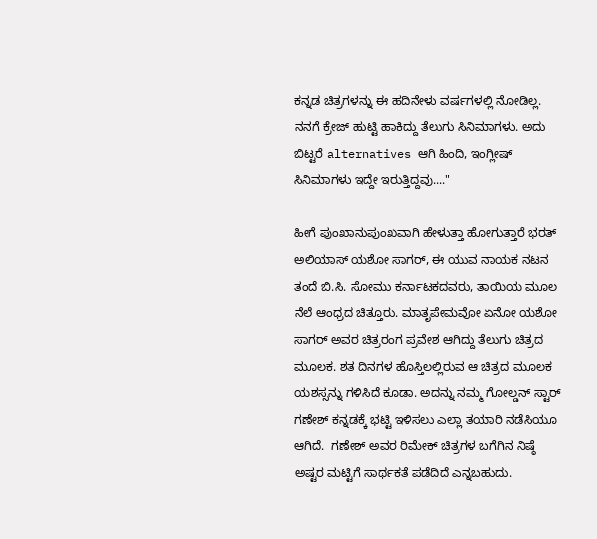ಕನ್ನಡ ಚಿತ್ರಗಳನ್ನು ಈ ಹದಿನೇಳು ವರ್ಷಗಳಲ್ಲಿ ನೋಡಿಲ್ಲ. ನನಗೆ ಕ್ರೇಜ್ ಹುಟ್ಟಿ ಹಾಕಿದ್ದು ತೆಲುಗು ಸಿನಿಮಾಗಳು. ಅದು ಬಿಟ್ಟರೆ alternatives ಆಗಿ ಹಿಂದಿ, ಇಂಗ್ಲೀಷ್ ಸಿನಿಮಾಗಳು ಇದ್ದೇ ಇರುತ್ತಿದ್ದವು...."

ಹೀಗೆ ಪುಂಖಾನುಪುಂಖವಾಗಿ ಹೇಳುತ್ತಾ ಹೋಗುತ್ತಾರೆ ಭರತ್ ಅಲಿಯಾಸ್ ಯಶೋ ಸಾಗರ್, ಈ ಯುವ ನಾಯಕ ನಟನ ತಂದೆ ಬಿ.ಸಿ. ಸೋಮು ಕರ್ನಾಟಕದವರು, ತಾಯಿಯ ಮೂಲ ನೆಲೆ ಆಂಧ್ರದ ಚಿತ್ತೂರು. ಮಾತೃಪೇಮವೋ ಏನೋ ಯಶೋ ಸಾಗರ್ ಅವರ ಚಿತ್ರರಂಗ ಪ್ರವೇಶ ಆಗಿದ್ದು ತೆಲುಗು ಚಿತ್ರದ ಮೂಲಕ. ಶತ ದಿನಗಳ ಹೊಸ್ತಿಲಲ್ಲಿರುವ ಆ ಚಿತ್ರದ ಮೂಲಕ ಯಶಸ್ಸನ್ನು ಗಳಿಸಿದೆ ಕೂಡಾ. ಅದನ್ನು ನಮ್ಮ ಗೋಲ್ಡನ್ ಸ್ಟಾರ್ ಗಣೇಶ್ ಕನ್ನಡಕ್ಕೆ ಭಟ್ಟಿ ಇಳಿಸಲು ಎಲ್ಲಾ ತಯಾರಿ ನಡೆಸಿಯೂ ಆಗಿದೆ.  ಗಣೇಶ್ ಅವರ ರಿಮೇಕ್ ಚಿತ್ರಗಳ ಬಗೆಗಿನ ನಿಷ್ಠೆ ಅಷ್ಟರ ಮಟ್ಟಿಗೆ ಸಾರ್ಥಕತೆ ಪಡೆದಿದೆ ಎನ್ನಬಹುದು.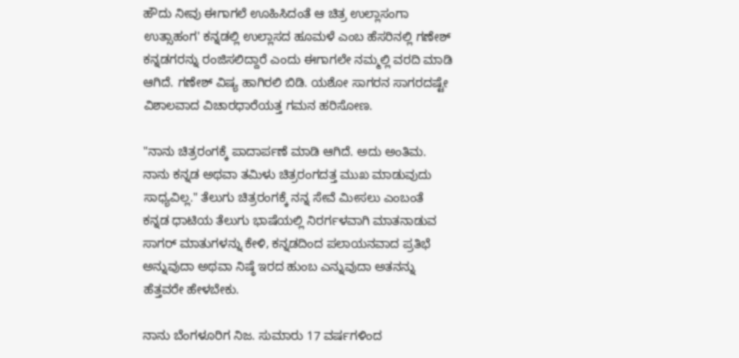ಹೌದು ನೀವು ಈಗಾಗಲೆ ಊಹಿಸಿದಂತೆ ಆ ಚಿತ್ರ ಉಲ್ಲಾಸಂಗಾ ಉತ್ಸಾಹಂಗ' ಕನ್ನಡಲ್ಲಿ ಉಲ್ಲಾಸದ ಹೂಮಳೆ ಎಂಬ ಹೆಸರಿನಲ್ಲಿ ಗಣೇಶ್ ಕನ್ನಡಗರನ್ನು ರಂಜಿಸಲಿದ್ದಾರೆ ಎಂದು ಈಗಾಗಲೇ ನಮ್ಮಲ್ಲಿ ವರದಿ ಮಾಡಿ ಆಗಿದೆ. ಗಣೇಶ್ ವಿಷ್ಯ ಹಾಗಿರಲಿ ಬಿಡಿ. ಯಶೋ ಸಾಗರನ ಸಾಗರದಷ್ಟೇ ವಿಶಾಲವಾದ ವಿಚಾರಧಾರೆಯತ್ತ ಗಮನ ಹರಿಸೋಣ.

"ನಾನು ಚಿತ್ರರಂಗಕ್ಕೆ ಪಾದಾರ್ಪಣೆ ಮಾಡಿ ಆಗಿದೆ. ಅದು ಅಂತಿಮ. ನಾನು ಕನ್ನಡ ಅಥವಾ ತಮಿಳು ಚಿತ್ರರಂಗದತ್ತ ಮುಖ ಮಾಡುವುದು ಸಾಧ್ಯವಿಲ್ಲ." ತೆಲುಗು ಚಿತ್ರರಂಗಕ್ಕೆ ನನ್ನ ಸೇವೆ ಮೀಸಲು ಎಂಬಂತೆ  ಕನ್ನಡ ಧಾಟಿಯ ತೆಲುಗು ಭಾಷೆಯಲ್ಲಿ ನಿರರ್ಗಳವಾಗಿ ಮಾತನಾಡುವ ಸಾಗರ್ ಮಾತುಗಳನ್ನು ಕೇಳಿ, ಕನ್ನಡದಿಂದ ಪಲಾಯನವಾದ ಪ್ರತಿಭೆ ಅನ್ನುವುದಾ ಅಥವಾ ನಿಷ್ಠೆ ಇರದ ಹುಂಬ ಎನ್ನುವುದಾ ಅತನನ್ನು ಹೆತ್ತವರೇ ಹೇಳಬೇಕು.

ನಾನು ಬೆಂಗಳೂರಿಗ ನಿಜ. ಸುಮಾರು 17 ವರ್ಷಗಳಿಂದ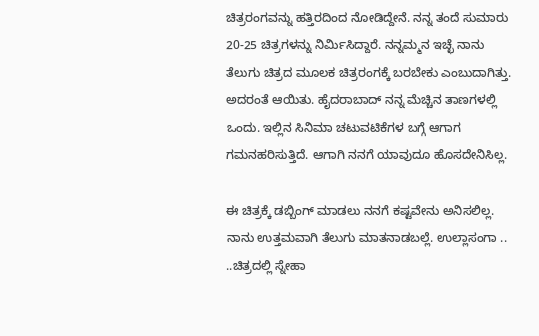ಚಿತ್ರರಂಗವನ್ನು ಹತ್ತಿರದಿಂದ ನೋಡಿದ್ದೇನೆ. ನನ್ನ ತಂದೆ ಸುಮಾರು 20-25 ಚಿತ್ರಗಳನ್ನು ನಿರ್ಮಿಸಿದ್ದಾರೆ. ನನ್ನಮ್ಮನ ಇಚ್ಛೆ ನಾನು ತೆಲುಗು ಚಿತ್ರದ ಮೂಲಕ ಚಿತ್ರರಂಗಕ್ಕೆ ಬರಬೇಕು ಎಂಬುದಾಗಿತ್ತು. ಅದರಂತೆ ಆಯಿತು. ಹೈದರಾಬಾದ್ ನನ್ನ ಮೆಚ್ಚಿನ ತಾಣಗಳಲ್ಲಿ ಒಂದು. ಇಲ್ಲಿನ ಸಿನಿಮಾ ಚಟುವಟಿಕೆಗಳ ಬಗ್ಗೆ ಆಗಾಗ ಗಮನಹರಿಸುತ್ತಿದೆ. ಆಗಾಗಿ ನನಗೆ ಯಾವುದೂ ಹೊಸದೇನಿಸಿಲ್ಲ.

ಈ ಚಿತ್ರಕ್ಕೆ ಡಬ್ಬಿಂಗ್ ಮಾಡಲು ನನಗೆ ಕಷ್ಟವೇನು ಅನಿಸಲಿಲ್ಲ. ನಾನು ಉತ್ತಮವಾಗಿ ತೆಲುಗು ಮಾತನಾಡಬಲ್ಲೆ. ಉಲ್ಲಾಸಂಗಾ .. ..ಚಿತ್ರದಲ್ಲಿ ಸ್ನೇಹಾ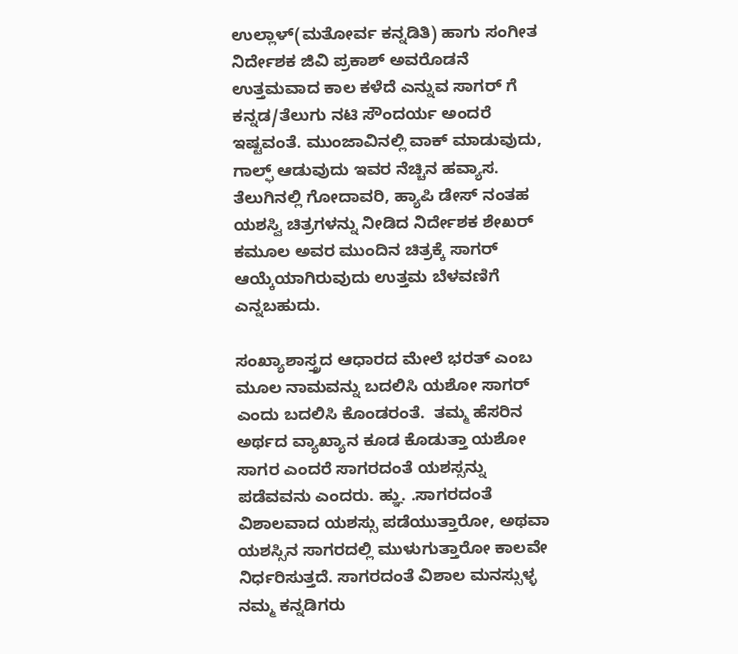ಉಲ್ಲಾಳ್(ಮತೋರ್ವ ಕನ್ನಡಿತಿ) ಹಾಗು ಸಂಗೀತ ನಿರ್ದೇಶಕ ಜಿವಿ ಪ್ರಕಾಶ್ ಅವರೊಡನೆ ಉತ್ತಮವಾದ ಕಾಲ ಕಳೆದೆ ಎನ್ನುವ ಸಾಗರ್ ಗೆ ಕನ್ನಡ/ತೆಲುಗು ನಟಿ ಸೌಂದರ್ಯ ಅಂದರೆ ಇಷ್ಟವಂತೆ. ಮುಂಜಾವಿನಲ್ಲಿ ವಾಕ್ ಮಾಡುವುದು, ಗಾಲ್ಫ್ ಆಡುವುದು ಇವರ ನೆಚ್ಚಿನ ಹವ್ಯಾಸ. ತೆಲುಗಿನಲ್ಲಿ ಗೋದಾವರಿ, ಹ್ಯಾಪಿ ಡೇಸ್ ನಂತಹ ಯಶಸ್ವಿ ಚಿತ್ರಗಳನ್ನು ನೀಡಿದ ನಿರ್ದೇಶಕ ಶೇಖರ್ ಕಮೂಲ ಅವರ ಮುಂದಿನ ಚಿತ್ರಕ್ಕೆ ಸಾಗರ್ ಆಯ್ಕೆಯಾಗಿರುವುದು ಉತ್ತಮ ಬೆಳವಣಿಗೆ ಎನ್ನಬಹುದು.

ಸಂಖ್ಯಾಶಾಸ್ತ್ರದ ಆಧಾರದ ಮೇಲೆ ಭರತ್ ಎಂಬ ಮೂಲ ನಾಮವನ್ನು ಬದಲಿಸಿ ಯಶೋ ಸಾಗರ್ ಎಂದು ಬದಲಿಸಿ ಕೊಂಡರಂತೆ.  ತಮ್ಮ ಹೆಸರಿನ ಅರ್ಥದ ವ್ಯಾಖ್ಯಾನ ಕೂಡ ಕೊಡುತ್ತಾ ಯಶೋ ಸಾಗರ ಎಂದರೆ ಸಾಗರದಂತೆ ಯಶಸ್ಸನ್ನು ಪಡೆವವನು ಎಂದರು. ಹ್ಞು. .ಸಾಗರದಂತೆ ವಿಶಾಲವಾದ ಯಶಸ್ಸು ಪಡೆಯುತ್ತಾರೋ, ಅಥವಾ ಯಶಸ್ಸಿನ ಸಾಗರದಲ್ಲಿ ಮುಳುಗುತ್ತಾರೋ ಕಾಲವೇ ನಿರ್ಧರಿಸುತ್ತದೆ. ಸಾಗರದಂತೆ ವಿಶಾಲ ಮನಸ್ಸುಳ್ಳ ನಮ್ಮ ಕನ್ನಡಿಗರು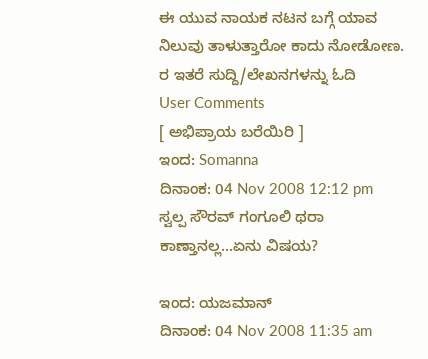ಈ ಯುವ ನಾಯಕ ನಟನ ಬಗ್ಗೆ ಯಾವ ನಿಲುವು ತಾಳುತ್ತಾರೋ ಕಾದು ನೋಡೋಣ.
ರ ಇತರೆ ಸುದ್ದಿ/ಲೇಖನಗಳನ್ನು ಓದಿ
User Comments
[ ಅಭಿಪ್ರಾಯ ಬರೆಯಿರಿ ]
ಇಂದ: Somanna
ದಿನಾಂಕ: 04 Nov 2008 12:12 pm
ಸ್ವಲ್ಪ ಸೌರವ್ ಗಂಗೂಲಿ ಥರಾ ಕಾಣ್ತಾನಲ್ಲ...ಏನು ವಿಷಯ?

ಇಂದ: ಯಜಮಾನ್
ದಿನಾಂಕ: 04 Nov 2008 11:35 am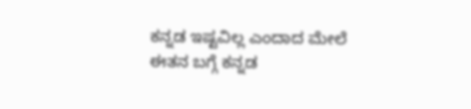ಕನ್ನಡ ಇಷ್ಟವಿಲ್ಲ ಎಂದಾದ ಮೇಲೆ ಈತನ ಬಗ್ಗೆ ಕನ್ನಡ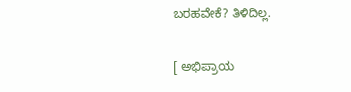ಬರಹವೇಕೆ? ತಿಳಿದಿಲ್ಲ.

[ ಅಭಿಪ್ರಾಯ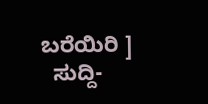ಬರೆಯಿರಿ ]
  ಸುದ್ದಿ-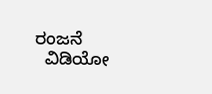ರಂಜನೆ
  ವಿಡಿಯೋ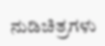ನುಡಿಚಿತ್ರಗಳು